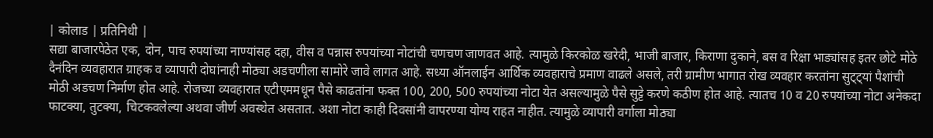| कोलाड | प्रतिनिधी |
सद्या बाजारपेठेत एक, दोन, पाच रुपयांच्या नाण्यांसह दहा, वीस व पन्नास रुपयांच्या नोटांची चणचण जाणवत आहे. त्यामुळे किरकोळ खरेदी, भाजी बाजार, किराणा दुकाने, बस व रिक्षा भाड्यांसह इतर छोटे मोठे दैनंदिन व्यवहारात ग्राहक व व्यापारी दोघांनाही मोठ्या अडचणीला सामोरे जावे लागत आहे. सध्या ऑनलाईन आर्थिक व्यवहाराचे प्रमाण वाढले असले, तरी ग्रामीण भागात रोख व्यवहार करतांना सुट्ट्यां पैशांची मोठी अडचण निर्माण होत आहे. रोजच्या व्यवहारात एटीएममधून पैसे काढतांना फक्त 100, 200, 500 रुपयांच्या नोटा येत असल्यामुळे पैसे सुट्टे करणे कठीण होत आहे. त्यातच 10 व 20 रुपयांच्या नोटा अनेकदा फाटक्या, तुटक्या, चिटकवलेल्या अथवा जीर्ण अवस्थेत असतात. अशा नोटा काही दिवसांनी वापरण्या योग्य राहत नाहीत. त्यामुळे व्यापारी वर्गाला मोठ्या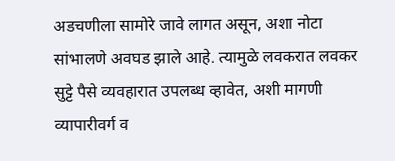अडचणीला सामोरे जावे लागत असून, अशा नोटा सांभालणे अवघड झाले आहे. त्यामुळे लवकरात लवकर सुट्टे पैसे व्यवहारात उपलब्ध व्हावेत, अशी मागणी व्यापारीवर्ग व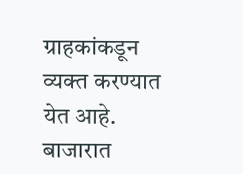ग्राहकांकडून व्यक्त करण्यात येत आहे.
बाजारात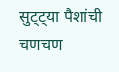सुट्ट्या पैशांची चणचण